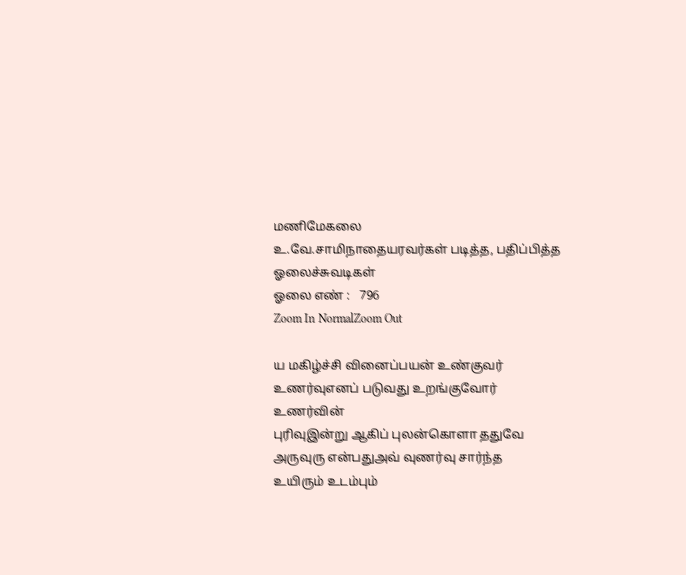மணிமேகலை
உ.வே.சாமிநாதையரவர்கள் படித்த, பதிப்பித்த ஓலைச்சுவடிகள்
ஓலை எண் :   796
Zoom In NormalZoom Out

ய மகிழ்ச்சி வினைப்பயன் உண்குவர்
உணர்வுஎனப் படுவது உறங்குவோர் உணர்வின்
புரிவுஇன்று ஆகிப் புலன்கொளா ததுவே
அருவுரு என்பதுஅவ் வுணர்வு சார்ந்த
உயிரும் உடம்பும்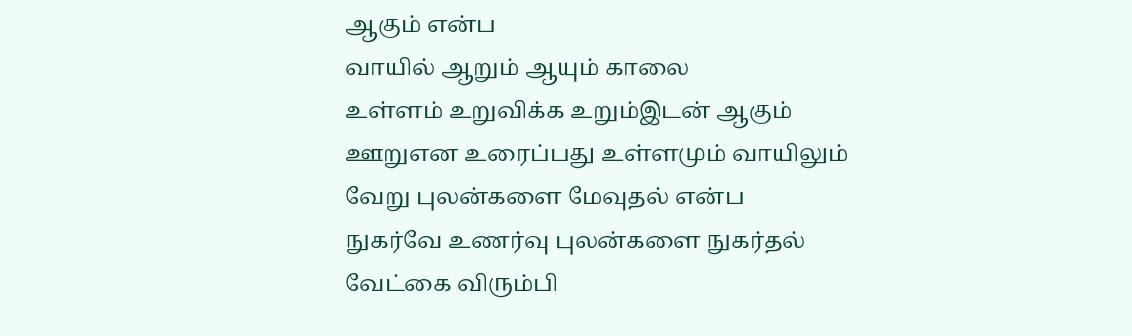ஆகும் என்ப
வாயில் ஆறும் ஆயும் காலை
உள்ளம் உறுவிக்க உறும்இடன் ஆகும்
ஊறுஎன உரைப்பது உள்ளமும் வாயிலும்
வேறு புலன்களை மேவுதல் என்ப
நுகர்வே உணர்வு புலன்களை நுகர்தல்
வேட்கை விரும்பி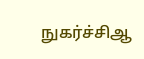நுகர்ச்சிஆ